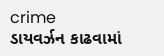crime
ડાયવર્ઝન કાઢવામાં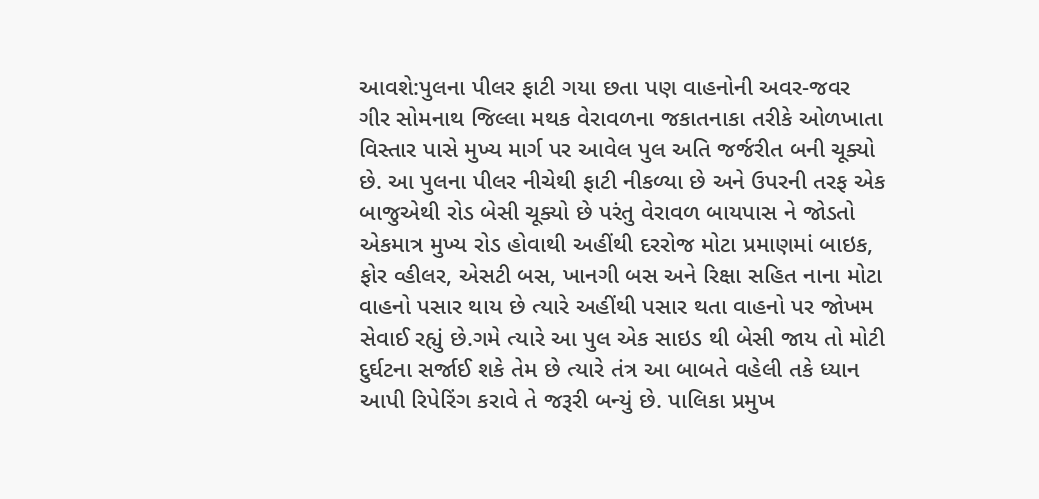આવશે:પુલના પીલર ફાટી ગયા છતા પણ વાહનોની અવર-જવર
ગીર સોમનાથ જિલ્લા મથક વેરાવળના જકાતનાકા તરીકે ઓળખાતા વિસ્તાર પાસે મુખ્ય માર્ગ પર આવેલ પુલ અતિ જર્જરીત બની ચૂક્યો છે. આ પુલના પીલર નીચેથી ફાટી નીકળ્યા છે અને ઉપરની તરફ એક બાજુએથી રોડ બેસી ચૂક્યો છે પરંતુ વેરાવળ બાયપાસ ને જોડતો એકમાત્ર મુખ્ય રોડ હોવાથી અહીંથી દરરોજ મોટા પ્રમાણમાં બાઇક, ફોર વ્હીલર, એસટી બસ, ખાનગી બસ અને રિક્ષા સહિત નાના મોટા વાહનો પસાર થાય છે ત્યારે અહીંથી પસાર થતા વાહનો પર જોખમ સેવાઈ રહ્યું છે.ગમે ત્યારે આ પુલ એક સાઇડ થી બેસી જાય તો મોટી દુર્ઘટના સર્જાઈ શકે તેમ છે ત્યારે તંત્ર આ બાબતે વહેલી તકે ધ્યાન આપી રિપેરિંગ કરાવે તે જરૂરી બન્યું છે. પાલિકા પ્રમુખ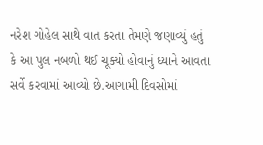નરેશ ગોહેલ સાથે વાત કરતા તેમણે જણાવ્યું હતું કે આ પુલ નબળો થઈ ચૂક્યો હોવાનું ધ્યાને આવતા સર્વે કરવામાં આવ્યો છે.આગામી દિવસોમાં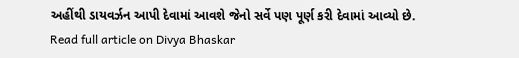અહીંથી ડાયવર્ઝન આપી દેવામાં આવશે જેનો સર્વે પણ પૂર્ણ કરી દેવામાં આવ્યો છે.
Read full article on Divya Bhaskar